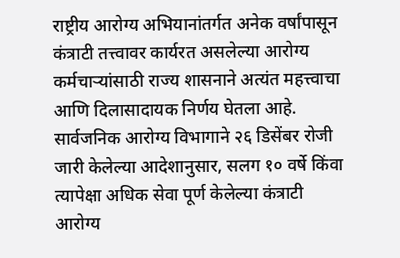राष्ट्रीय आरोग्य अभियानांतर्गत अनेक वर्षांपासून कंत्राटी तत्त्वावर कार्यरत असलेल्या आरोग्य कर्मचाऱ्यांसाठी राज्य शासनाने अत्यंत महत्त्वाचा आणि दिलासादायक निर्णय घेतला आहे. सार्वजनिक आरोग्य विभागाने २६ डिसेंबर रोजी जारी केलेल्या आदेशानुसार, सलग १० वर्षे किंवा त्यापेक्षा अधिक सेवा पूर्ण केलेल्या कंत्राटी आरोग्य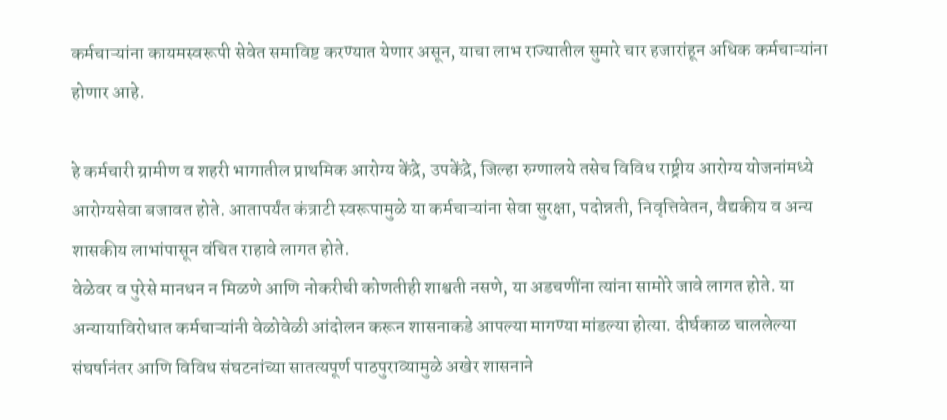कर्मचाऱ्यांना कायमस्वरूपी सेवेत समाविष्ट करण्यात येणार असून, याचा लाभ राज्यातील सुमारे चार हजारांहून अधिक कर्मचाऱ्यांना होणार आहे.

हे कर्मचारी ग्रामीण व शहरी भागातील प्राथमिक आरोग्य केंद्रे, उपकेंद्रे, जिल्हा रुग्णालये तसेच विविध राष्ट्रीय आरोग्य योजनांमध्ये आरोग्यसेवा बजावत होते. आतापर्यंत कंत्राटी स्वरूपामुळे या कर्मचाऱ्यांना सेवा सुरक्षा, पदोन्नती, निवृत्तिवेतन, वैद्यकीय व अन्य शासकीय लाभांपासून वंचित राहावे लागत होते.
वेळेवर व पुरेसे मानधन न मिळणे आणि नोकरीची कोणतीही शाश्वती नसणे, या अडचणींना त्यांना सामोरे जावे लागत होते. या अन्यायाविरोधात कर्मचाऱ्यांनी वेळोवेळी आंदोलन करून शासनाकडे आपल्या मागण्या मांडल्या होत्या. दीर्घकाळ चाललेल्या संघर्षानंतर आणि विविध संघटनांच्या सातत्यपूर्ण पाठपुराव्यामुळे अखेर शासनाने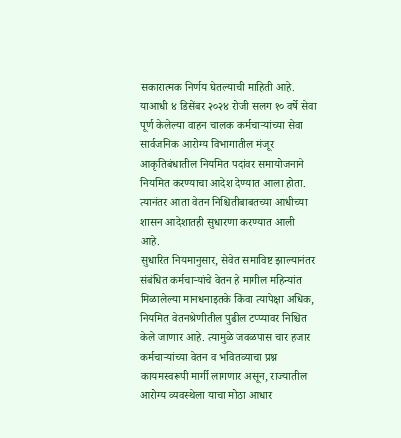सकारात्मक निर्णय घेतल्याची माहिती आहे.
याआधी ४ डिसेंबर २०२४ रोजी सलग १० वर्षे सेवा पूर्ण केलेल्या वाहन चालक कर्मचाऱ्यांच्या सेवा सार्वजनिक आरोग्य विभागातील मंजूर आकृतिबंधातील नियमित पदांवर समायोजनाने नियमित करण्याचा आदेश देण्यात आला होता. त्यानंतर आता वेतन निश्चितीबाबतच्या आधीच्या शासन आदेशातही सुधारणा करण्यात आली आहे.
सुधारित नियमानुसार, सेवेत समाविष्ट झाल्यानंतर संबंधित कर्मचाऱ्यांचे वेतन हे मागील महिन्यांत मिळालेल्या मानधनाइतके किंवा त्यापेक्षा अधिक, नियमित वेतनश्रेणीतील पुढील टप्प्यावर निश्चित केले जाणार आहे. त्यामुळे जवळपास चार हजार कर्मचाऱ्यांच्या वेतन व भवितव्याचा प्रश्न कायमस्वरूपी मार्गी लागणार असून, राज्यातील आरोग्य व्यवस्थेला याचा मोठा आधार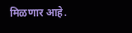मिळणार आहे.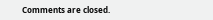Comments are closed.